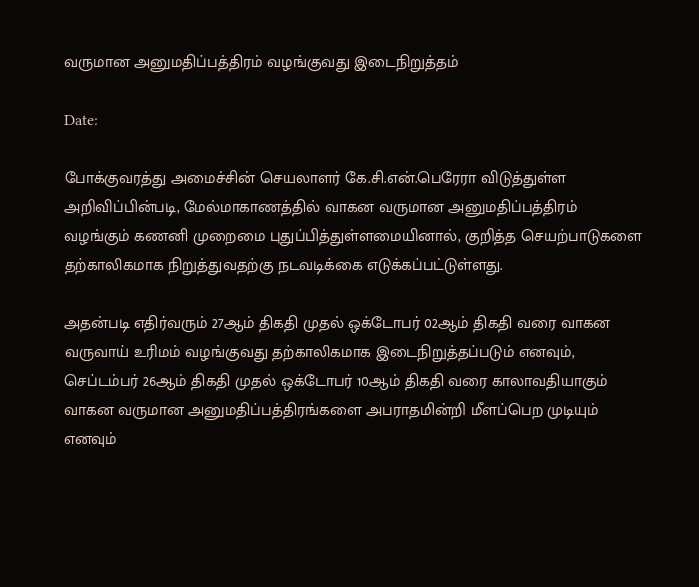வருமான அனுமதிப்பத்திரம் வழங்குவது இடைநிறுத்தம்

Date:

போக்குவரத்து அமைச்சின் செயலாளர் கே.சி.என்.பெரேரா விடுத்துள்ள அறிவிப்பின்படி, மேல்மாகாணத்தில் வாகன வருமான அனுமதிப்பத்திரம் வழங்கும் கணனி முறைமை புதுப்பித்துள்ளமையினால், குறித்த செயற்பாடுகளை தற்காலிகமாக நிறுத்துவதற்கு நடவடிக்கை எடுக்கப்பட்டுள்ளது.

அதன்படி எதிர்வரும் 27ஆம் திகதி முதல் ஒக்டோபர் 02ஆம் திகதி வரை வாகன வருவாய் உரிமம் வழங்குவது தற்காலிகமாக இடைநிறுத்தப்படும் எனவும், செப்டம்பர் 26ஆம் திகதி முதல் ஒக்டோபர் 10ஆம் திகதி வரை காலாவதியாகும் வாகன வருமான அனுமதிப்பத்திரங்களை அபராதமின்றி மீளப்பெற முடியும் எனவும்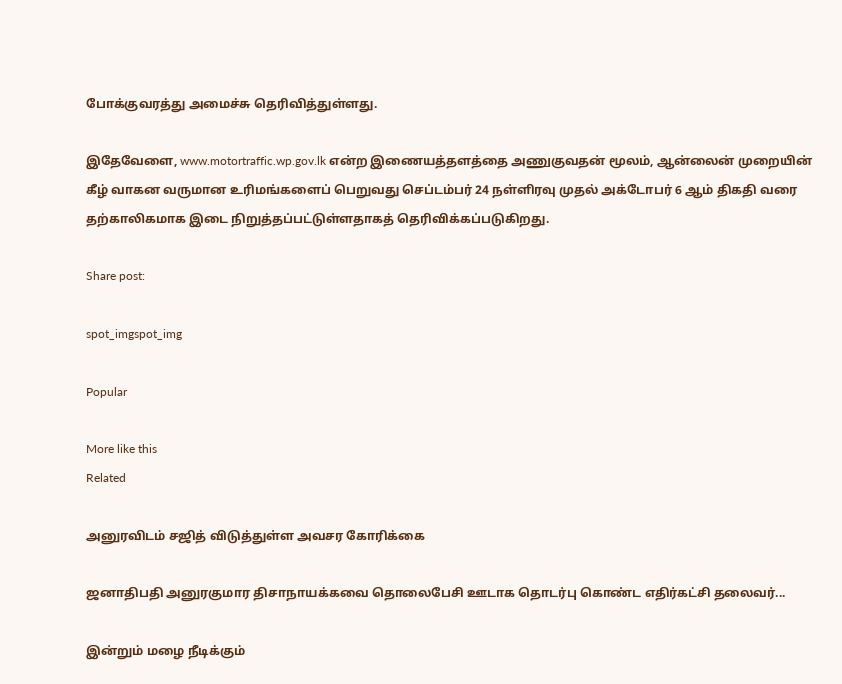போக்குவரத்து அமைச்சு தெரிவித்துள்ளது.

இதேவேளை, www.motortraffic.wp.gov.lk என்ற இணையத்தளத்தை அணுகுவதன் மூலம், ஆன்லைன் முறையின் கீழ் வாகன வருமான உரிமங்களைப் பெறுவது செப்டம்பர் 24 நள்ளிரவு முதல் அக்டோபர் 6 ஆம் திகதி வரை தற்காலிகமாக இடை நிறுத்தப்பட்டுள்ளதாகத் தெரிவிக்கப்படுகிறது.

Share post:

spot_imgspot_img

Popular

More like this
Related

அனுரவிடம் சஜித் விடுத்துள்ள அவசர கோரிக்கை

ஜனாதிபதி அனுரகுமார திசாநாயக்கவை தொலைபேசி ஊடாக தொடர்பு கொண்ட எதிர்கட்சி தலைவர்...

இன்றும் மழை நீடிக்கும்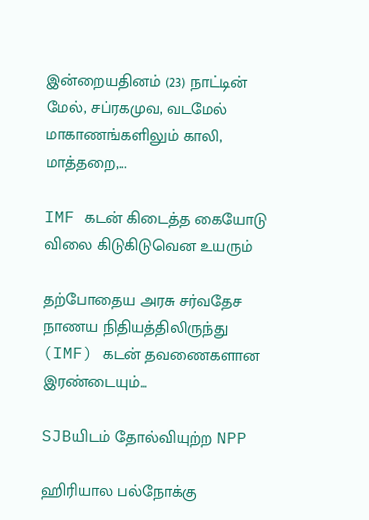இன்றையதினம் (23) நாட்டின் மேல், சப்ரகமுவ, வடமேல் மாகாணங்களிலும் காலி, மாத்தறை,...

IMF கடன் கிடைத்த கையோடு விலை கிடுகிடுவென உயரும்

தற்போதைய அரசு சர்வதேச நாணய நிதியத்திலிருந்து (IMF) கடன் தவணைகளான இரண்டையும்...

SJBயிடம் தோல்வியுற்ற NPP

ஹிரியால பல்நோக்கு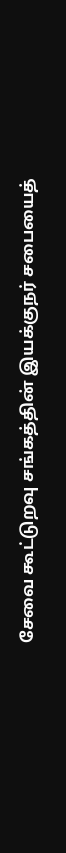சேவை கூட்டுறவு சங்கத்தின் இயக்குநர் சபையைத்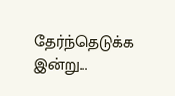தேர்ந்தெடுக்க இன்று...